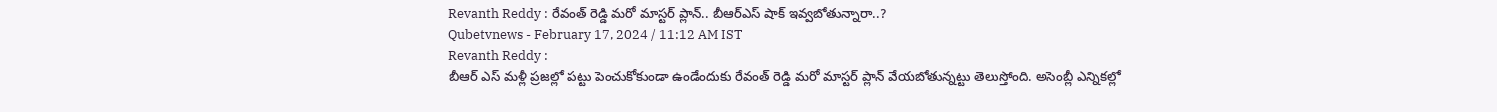Revanth Reddy : రేవంత్ రెడ్డి మరో మాస్టర్ ప్లాన్.. బీఆర్ఎస్ షాక్ ఇవ్వబోతున్నారా..?
Qubetvnews - February 17, 2024 / 11:12 AM IST
Revanth Reddy :
బీఆర్ ఎస్ మళ్లీ ప్రజల్లో పట్టు పెంచుకోకుండా ఉండేందుకు రేవంత్ రెడ్డి మరో మాస్టర్ ప్లాన్ వేయబోతున్నట్టు తెలుస్తోంది. అసెంబ్లీ ఎన్నికల్లో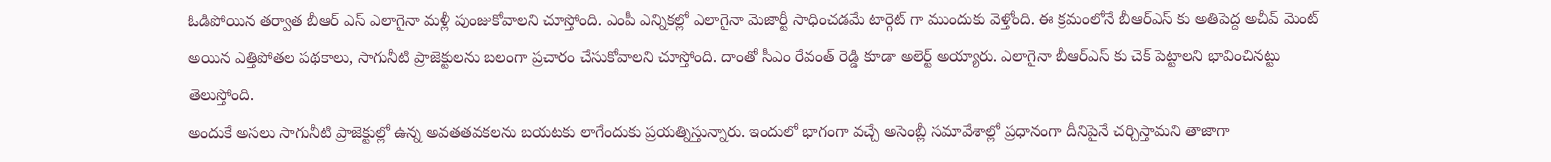ఓడిపోయిన తర్వాత బీఆర్ ఎస్ ఎలాగైనా మళ్లీ పుంజుకోవాలని చూస్తోంది. ఎంపీ ఎన్నికల్లో ఎలాగైనా మెజార్టీ సాధించడమే టార్గెట్ గా ముందుకు వెళ్తోంది. ఈ క్రమంలోనే బీఆర్ఎస్ కు అతిపెద్ద అచీవ్ మెంట్ అయిన ఎత్తిపోతల పథకాలు, సాగునీటి ప్రాజెక్టులను బలంగా ప్రచారం చేసుకోవాలని చూస్తోంది. దాంతో సీఎం రేవంత్ రెడ్డి కూడా అలెర్ట్ అయ్యారు. ఎలాగైనా బీఆర్ఎస్ కు చెక్ పెట్టాలని భావించినట్టు తెలుస్తోంది.
అందుకే అసలు సాగునీటి ప్రాజెక్టుల్లో ఉన్న అవతతవకలను బయటకు లాగేందుకు ప్రయత్నిస్తున్నారు. ఇందులో భాగంగా వచ్చే అసెంబ్లీ సమావేశాల్లో ప్రధానంగా దీనిపైనే చర్చిస్తామని తాజాగా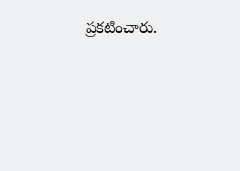ప్రకటించారు.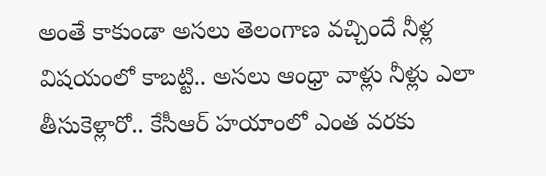అంతే కాకుండా అసలు తెలంగాణ వచ్చిందే నీళ్ల విషయంలో కాబట్టి.. అసలు ఆంధ్రా వాళ్లు నీళ్లు ఎలా తీసుకెళ్లారో.. కేసీఆర్ హయాంలో ఎంత వరకు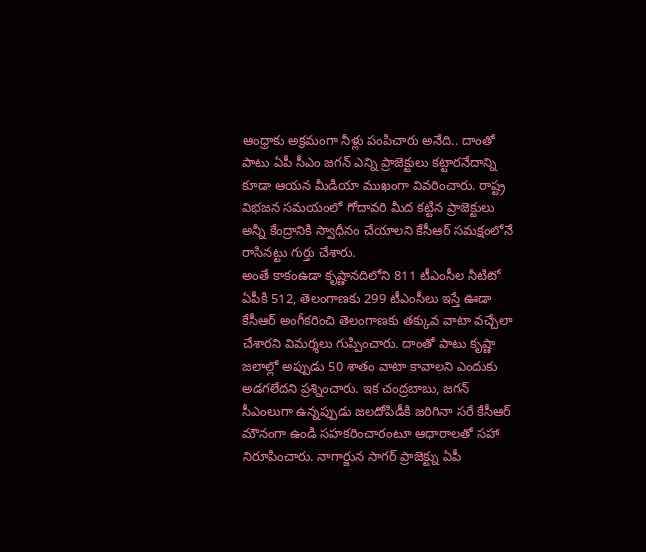ఆంధ్రాకు అక్రమంగా నీళ్లు పంపిచారు అనేది.. దాంతో పాటు ఏపీ సీఎం జగన్ ఎన్ని ప్రాజెక్టులు కట్టారనేదాన్ని కూడా ఆయన మీడియా ముఖంగా వివరించారు. రాష్ట్ర విభజన సమయంలో గోదావరి మీద కట్టిన ప్రాజెక్టులు అన్నీ కేంద్రానికి స్వాధీనం చేయాలని కేసీఆర్ సమక్షంలోనే రాసినట్టు గుర్తు చేశారు.
అంతే కాకంఉడా కృష్ణానదిలోని 811 టీఎంసీల నీటిటో ఏపీకి 512, తెలంగాణకు 299 టీఎంసీలు ఇస్తే ఊడా కేసీఆర్ అంగీకరించి తెలంగాణకు తక్కువ వాటా వచ్చేలా చేశారని విమర్శలు గుప్పించారు. దాంతో పాటు కృష్ణా జలాల్లో అప్పుడు 50 శాతం వాటా కావాలని ఎందుకు అడగలేదని ప్రశ్నించారు. ఇక చంద్రబాబు, జగన్ సీఎంలుగా ఉన్నప్పుడు జలదోపిడీకి జరిగినా సరే కేసీఆర్ మౌనంగా ఉండి సహకరించారంటూ ఆధారాలతో సహా నిరూపించారు. నాగార్జున సాగర్ ప్రాజెక్ట్ను ఏపీ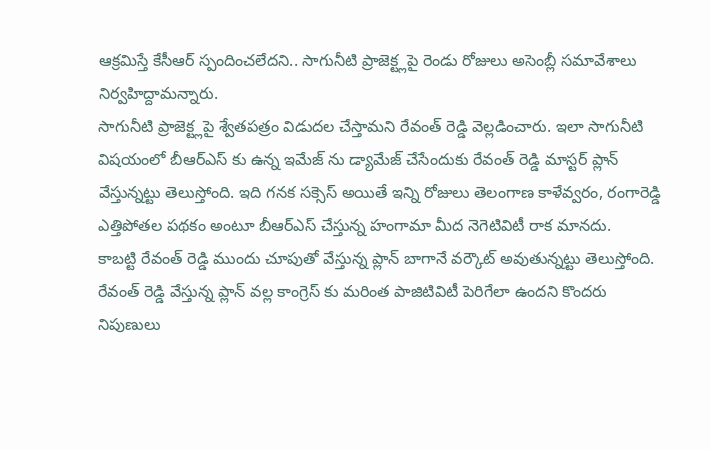ఆక్రమిస్తే కేసీఆర్ స్పందించలేదని.. సాగునీటి ప్రాజెక్ట్లపై రెండు రోజులు అసెంబ్లీ సమావేశాలు నిర్వహిద్దామన్నారు.
సాగునీటి ప్రాజెక్ట్లపై శ్వేతపత్రం విడుదల చేస్తామని రేవంత్ రెడ్డి వెల్లడించారు. ఇలా సాగునీటి విషయంలో బీఆర్ఎస్ కు ఉన్న ఇమేజ్ ను డ్యామేజ్ చేసేందుకు రేవంత్ రెడ్డి మాస్టర్ ప్లాన్ వేస్తున్నట్టు తెలుస్తోంది. ఇది గనక సక్సెస్ అయితే ఇన్ని రోజులు తెలంగాణ కాళేవ్వరం, రంగారెడ్డి ఎత్తిపోతల పథకం అంటూ బీఆర్ఎస్ చేస్తున్న హంగామా మీద నెగెటివిటీ రాక మానదు.
కాబట్టి రేవంత్ రెడ్డి ముందు చూపుతో వేస్తున్న ప్లాన్ బాగానే వర్కౌట్ అవుతున్నట్టు తెలుస్తోంది. రేవంత్ రెడ్డి వేస్తున్న ప్లాన్ వల్ల కాంగ్రెస్ కు మరింత పాజిటివిటీ పెరిగేలా ఉందని కొందరు నిపుణులు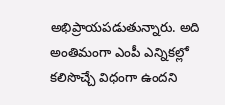అభిప్రాయపడుతున్నారు. అది అంతిమంగా ఎంపీ ఎన్నికల్లో కలిసొచ్చే విధంగా ఉందని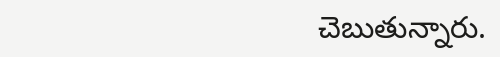చెబుతున్నారు.